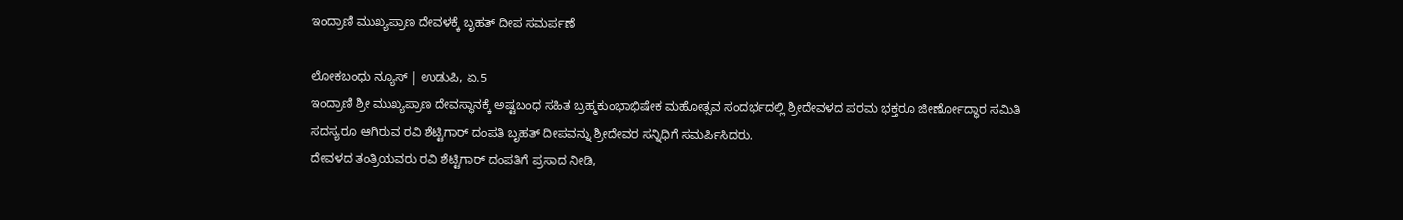ಇಂದ್ರಾಣಿ ಮುಖ್ಯಪ್ರಾಣ ದೇವಳಕ್ಕೆ ಬೃಹತ್ ದೀಪ ಸಮರ್ಪಣೆ

ಲೋಕಬಂಧು ನ್ಯೂಸ್ | ಉಡುಪಿ, ಏ.5
ಇಂದ್ರಾಣಿ ಶ್ರೀ ಮುಖ್ಯಪ್ರಾಣ ದೇವಸ್ಥಾನಕ್ಕೆ ಅಷ್ಟಬಂಧ ಸಹಿತ ಬ್ರಹ್ಮಕುಂಭಾಭಿಷೇಕ ಮಹೋತ್ಸವ ಸಂದರ್ಭದಲ್ಲಿ ಶ್ರೀದೇವಳದ ಪರಮ ಭಕ್ತರೂ ಜೀರ್ಣೋದ್ಧಾರ ಸಮಿತಿ ಸದಸ್ಯರೂ‌ ಆಗಿರುವ ರವಿ ಶೆಟ್ಟಿಗಾರ್ ದಂಪತಿ ಬೃಹತ್ ದೀಪವನ್ನು ಶ್ರೀದೇವರ ಸನ್ನಿಧಿಗೆ ಸಮರ್ಪಿಸಿದರು‌.
ದೇವಳದ ತಂತ್ರಿಯವರು ರವಿ ಶೆಟ್ಟಿಗಾರ್ ದಂಪತಿಗೆ ಪ್ರಸಾದ ನೀಡಿ,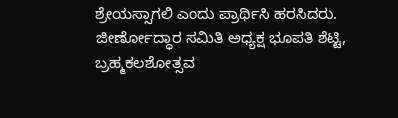ಶ್ರೇಯಸ್ಸಾಗಲಿ ಎಂದು ಪ್ರಾರ್ಥಿಸಿ ಹರಸಿದರು.
ಜೀರ್ಣೋದ್ಧಾರ ಸಮಿತಿ ಅಧ್ಯಕ್ಷ ಭೂಪತಿ ಶೆಟ್ಟಿ, ಬ್ರಹ್ಮಕಲಶೋತ್ಸವ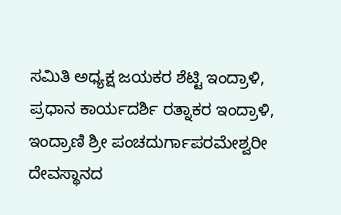ಸಮಿತಿ ಅಧ್ಯಕ್ಷ ಜಯಕರ ಶೆಟ್ಟಿ ಇಂದ್ರಾಳಿ, ಪ್ರಧಾನ ಕಾರ್ಯದರ್ಶಿ ರತ್ನಾಕರ ಇಂದ್ರಾಳಿ, ಇಂದ್ರಾಣಿ ಶ್ರೀ ಪಂಚದುರ್ಗಾಪರಮೇಶ್ವರೀ ದೇವಸ್ಥಾನದ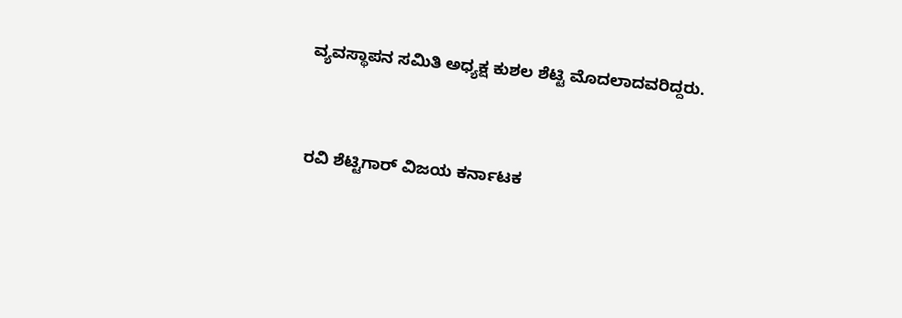ವ್ಯವಸ್ಥಾಪನ ಸಮಿತಿ ಅಧ್ಯಕ್ಷ ಕುಶಲ ಶೆಟ್ಟಿ ಮೊದಲಾದವರಿದ್ದರು.


ರವಿ ಶೆಟ್ಟಿಗಾರ್ ವಿಜಯ ಕರ್ನಾಟಕ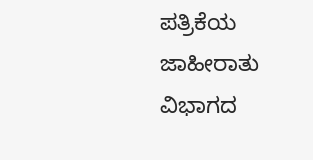ಪತ್ರಿಕೆಯ ಜಾಹೀರಾತು ವಿಭಾಗದ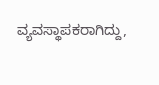ವ್ಯವಸ್ಥಾಪಕರಾಗಿದ್ದು,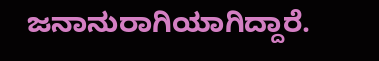ಜನಾನುರಾಗಿಯಾಗಿದ್ದಾರೆ.